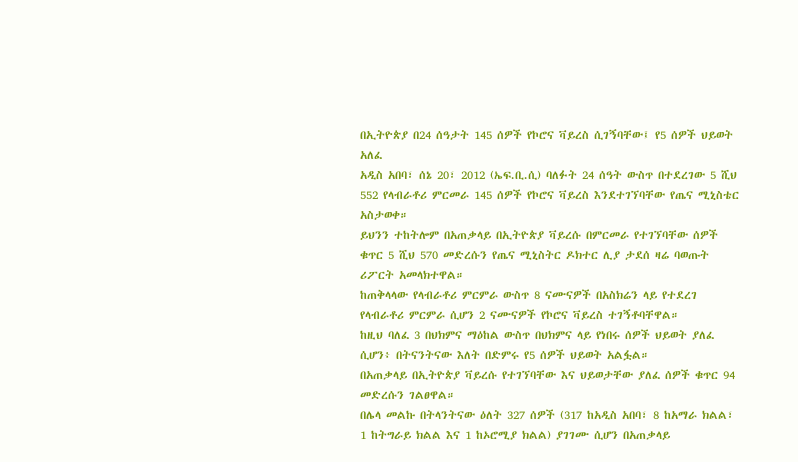በኢትዮጵያ በ24 ሰዓታት 145 ሰዎች የኮሮና ቫይረስ ሲገኝባቸው፤ የ5 ሰዎች ህይወት አለፈ
አዲስ አበባ፣ ሰኔ 20፣ 2012 (ኤፍ.ቢ.ሲ) ባለፉት 24 ሰዓት ውስጥ በተደረገው 5 ሺህ 552 የላብራቶሪ ምርመራ 145 ሰዎች የኮሮና ቫይረስ እንደተገኘባቸው የጤና ሚኒስቴር አስታወቀ።
ይህንን ተከትሎም በአጠቃላይ በኢትዮጵያ ቫይረሱ በምርመራ የተገኘባቸው ሰዎች ቁጥር 5 ሺህ 570 መድረሱን የጤና ሚኒስትር ዶክተር ሊያ ታደሰ ዛሬ ባወጡት ሪፖርት አመላክተዋል።
ከጠቅላላው የላብራቶሪ ምርምራ ውስጥ 8 ናሙናዎች በአስክሬን ላይ የተደረገ የላብራቶሪ ምርምራ ሲሆን 2 ናሙናዎች የኮሮና ቫይረስ ተገኝቶባቸዋል።
ከዚህ ባለፈ 3 በህክምና ማዕከል ውስጥ በህክምና ላይ የነበሩ ሰዎች ህይወት ያለፈ ሲሆን፥ በትናንትናው እለት በድምሩ የ5 ሰዎች ህይወት አልፏል።
በአጠቃላይ በኢትዮጵያ ቫይረሱ የተገኘባቸው እና ህይወታቸው ያለፈ ሰዎች ቁጥር 94 መድረሱን ገልፀዋል።
በሌላ መልኩ በትላንትናው ዕለት 327 ሰዎች (317 ከአዲስ አበባ፣ 8 ከአማራ ክልል፣ 1 ከትግራይ ክልል እና 1 ከኦሮሚያ ክልል) ያገገሙ ሲሆን በአጠቃላይ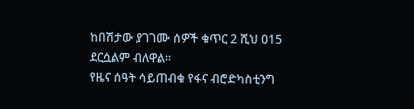ከበሽታው ያገገሙ ሰዎች ቁጥር 2 ሺህ 015 ደርሷልም ብለዋል።
የዜና ሰዓት ሳይጠብቁ የፋና ብሮድካስቲንግ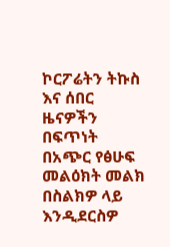ኮርፖሬትን ትኩስ እና ሰበር ዜናዎችን በፍጥነት በአጭር የፅሁፍ መልዕክት መልክ በስልክዎ ላይ እንዲደርስዎ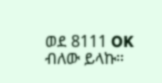ወደ 8111 OK ብለው ይላኩ።